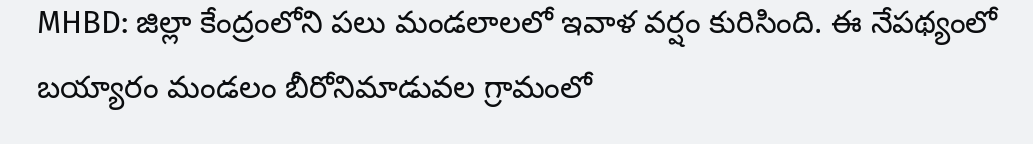MHBD: జిల్లా కేంద్రంలోని పలు మండలాలలో ఇవాళ వర్షం కురిసింది. ఈ నేపథ్యంలో బయ్యారం మండలం బీరోనిమాడువల గ్రామంలో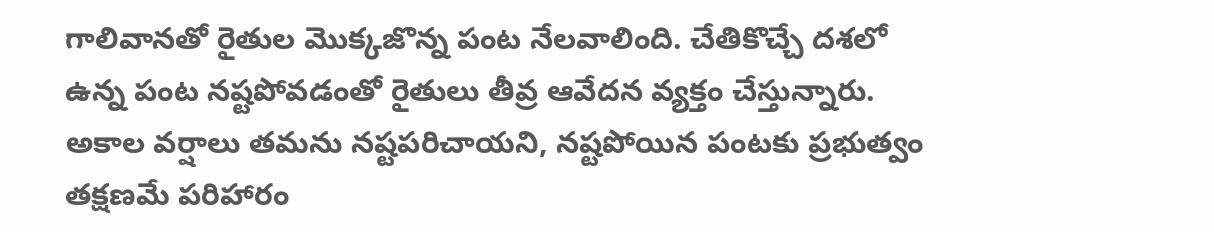గాలివానతో రైతుల మొక్కజొన్న పంట నేలవాలింది. చేతికొచ్చే దశలో ఉన్న పంట నష్టపోవడంతో రైతులు తీవ్ర ఆవేదన వ్యక్తం చేస్తున్నారు. అకాల వర్షాలు తమను నష్టపరిచాయని, నష్టపోయిన పంటకు ప్రభుత్వం తక్షణమే పరిహారం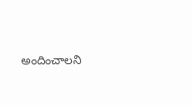అందించాలని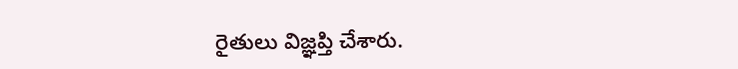రైతులు విజ్ఞప్తి చేశారు.